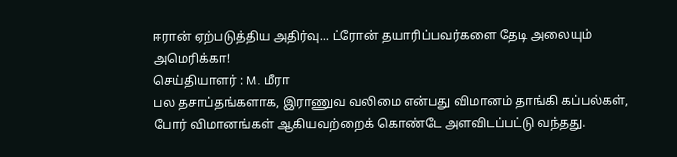ஈரான் ஏற்படுத்திய அதிர்வு... ட்ரோன் தயாரிப்பவர்களை தேடி அலையும் அமெரிக்கா!
செய்தியாளர் : M. மீரா
பல தசாப்தங்களாக, இராணுவ வலிமை என்பது விமானம் தாங்கி கப்பல்கள், போர் விமானங்கள் ஆகியவற்றைக் கொண்டே அளவிடப்பட்டு வந்தது.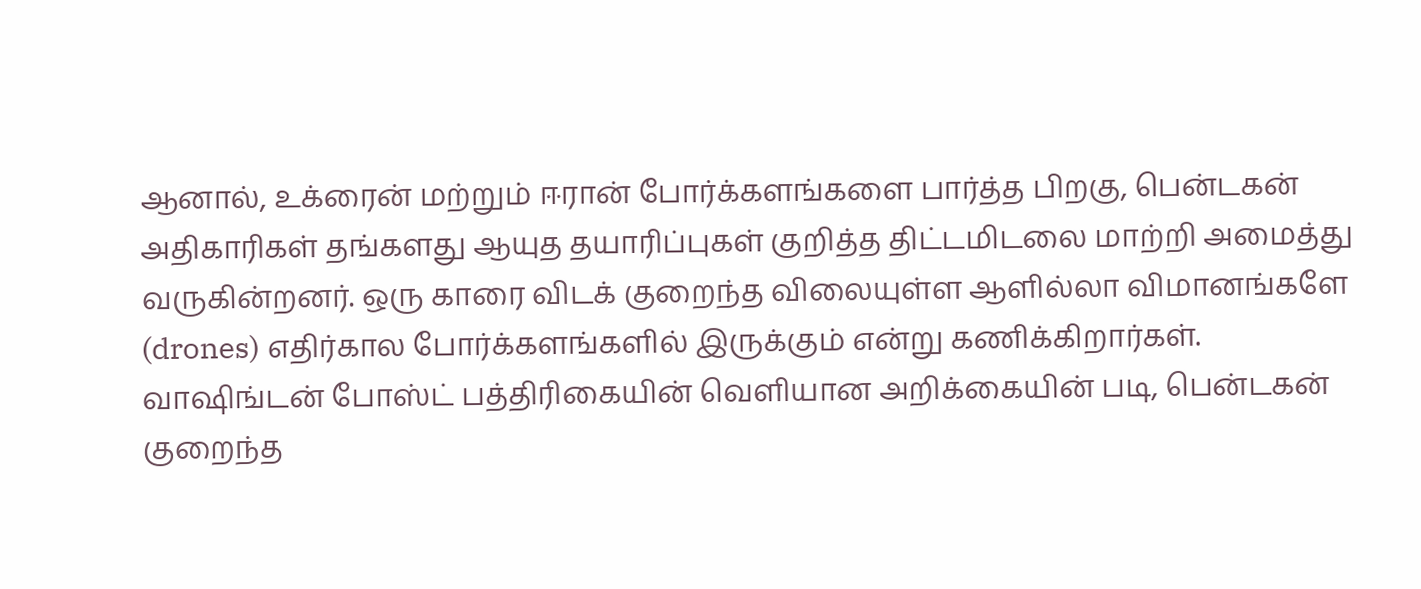ஆனால், உக்ரைன் மற்றும் ஈரான் போர்க்களங்களை பார்த்த பிறகு, பென்டகன் அதிகாரிகள் தங்களது ஆயுத தயாரிப்புகள் குறித்த திட்டமிடலை மாற்றி அமைத்து வருகின்றனர். ஒரு காரை விடக் குறைந்த விலையுள்ள ஆளில்லா விமானங்களே (drones) எதிர்கால போர்க்களங்களில் இருக்கும் என்று கணிக்கிறார்கள்.
வாஷிங்டன் போஸ்ட் பத்திரிகையின் வெளியான அறிக்கையின் படி, பென்டகன் குறைந்த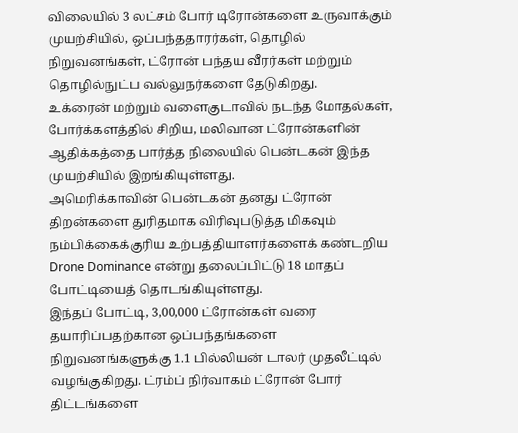விலையில் 3 லட்சம் போர் டிரோன்களை உருவாக்கும் முயற்சியில், ஒப்பந்ததாரர்கள், தொழில் நிறுவனங்கள், ட்ரோன் பந்தய வீரர்கள் மற்றும் தொழில்நுட்ப வல்லுநர்களை தேடுகிறது.
உக்ரைன் மற்றும் வளைகுடாவில் நடந்த மோதல்கள், போர்க்களத்தில் சிறிய, மலிவான ட்ரோன்களின் ஆதிக்கத்தை பார்த்த நிலையில் பென்டகன் இந்த முயற்சியில் இறங்கியுள்ளது.
அமெரிக்காவின் பென்டகன் தனது ட்ரோன் திறன்களை துரிதமாக விரிவுபடுத்த மிகவும் நம்பிக்கைக்குரிய உற்பத்தியாளர்களைக் கண்டறிய Drone Dominance என்று தலைப்பிட்டு 18 மாதப் போட்டியைத் தொடங்கியுள்ளது.
இந்தப் போட்டி, 3,00,000 ட்ரோன்கள் வரை தயாரிப்பதற்கான ஒப்பந்தங்களை நிறுவனங்களுக்கு 1.1 பில்லியன் டாலர் முதலீட்டில் வழங்குகிறது. ட்ரம்ப் நிர்வாகம் ட்ரோன் போர் திட்டங்களை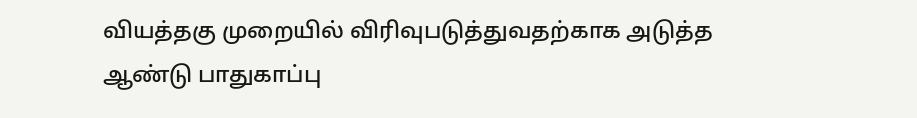வியத்தகு முறையில் விரிவுபடுத்துவதற்காக அடுத்த ஆண்டு பாதுகாப்பு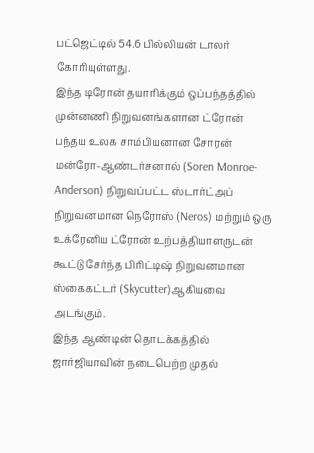பட்ஜெட்டில் 54.6 பில்லியன் டாலர் கோரியுள்ளது.
இந்த டிரோன் தயாரிக்கும் ஒப்பந்தத்தில் முன்னணி நிறுவனங்களான ட்ரோன் பந்தய உலக சாம்பியனான சோரன் மன்ரோ-ஆண்டர்சனால் (Soren Monroe-Anderson) நிறுவப்பட்ட ஸ்டார்ட்அப் நிறுவனமான நெரோஸ் (Neros) மற்றும் ஒரு உக்ரேனிய ட்ரோன் உற்பத்தியாளருடன் கூட்டு சேர்ந்த பிரிட்டிஷ் நிறுவனமான ஸ்கைகட்டர் (Skycutter)ஆகியவை அடங்கும்.
இந்த ஆண்டின் தொடக்கத்தில் ஜார்ஜியாவின் நடைபெற்ற முதல்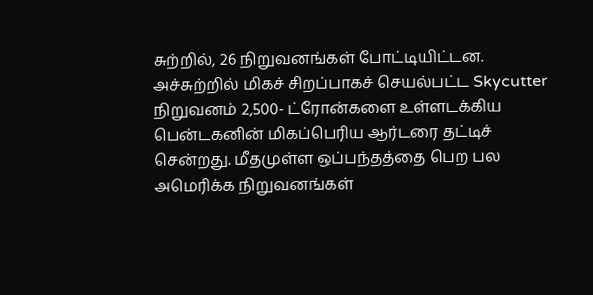சுற்றில், 26 நிறுவனங்கள் போட்டியிட்டன. அச்சுற்றில் மிகச் சிறப்பாகச் செயல்பட்ட Skycutter நிறுவனம் 2,500- ட்ரோன்களை உள்ளடக்கிய பென்டகனின் மிகப்பெரிய ஆர்டரை தட்டிச் சென்றது. மீதமுள்ள ஒப்பந்தத்தை பெற பல அமெரிக்க நிறுவனங்கள்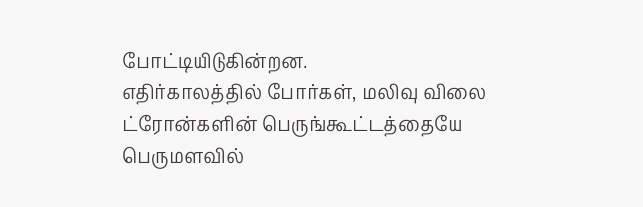போட்டியிடுகின்றன.
எதிர்காலத்தில் போர்கள், மலிவு விலை ட்ரோன்களின் பெருங்கூட்டத்தையே பெருமளவில்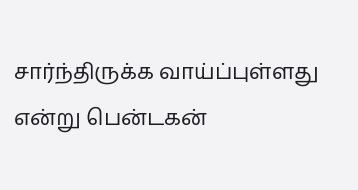சார்ந்திருக்க வாய்ப்புள்ளது என்று பென்டகன்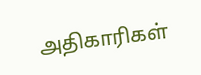அதிகாரிகள்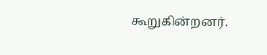கூறுகின்றனர்.